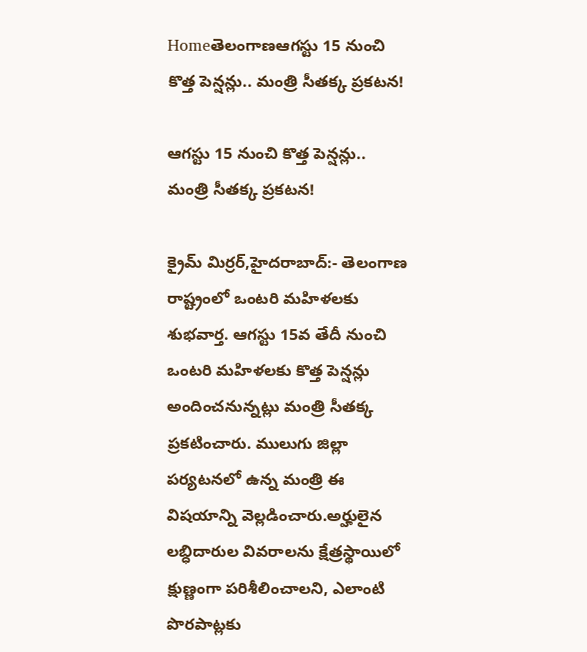Homeతెలంగాణఆగస్టు 15 నుంచి కొత్త పెన్షన్లు.. మంత్రి సీతక్క ప్రకటన!

ఆగస్టు 15 నుంచి కొత్త పెన్షన్లు.. మంత్రి సీతక్క ప్రకటన!

క్రైమ్ మిర్రర్,హైదరాబాద్:- తెలంగాణ రాష్ట్రంలో ఒంటరి మహిళలకు శుభవార్త. ఆగస్టు 15వ తేదీ నుంచి ఒంటరి మహిళలకు కొత్త పెన్షన్లు అందించనున్నట్లు మంత్రి సీతక్క ప్రకటించారు. ములుగు జిల్లా పర్యటనలో ఉన్న మంత్రి ఈ విషయాన్ని వెల్లడించారు.అర్హులైన లబ్ధిదారుల వివరాలను క్షేత్రస్థాయిలో క్షుణ్ణంగా పరిశీలించాలని, ఎలాంటి పొరపాట్లకు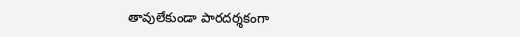తావులేకుండా పారదర్శకంగా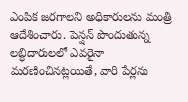ఎంపిక జరగాలని అధికారులను మంత్రి ఆదేశించారు. పెన్షన్ పొందుతున్న లబ్ధిదారులలో ఎవరైనా మరణించినట్లయితే, వారి పేర్లను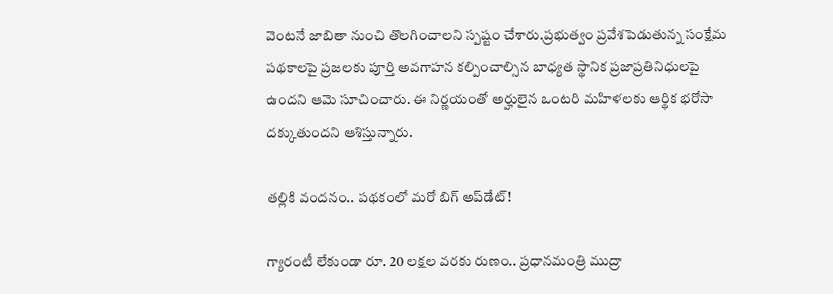వెంటనే జాబితా నుంచి తొలగించాలని స్పష్టం చేశారు.ప్రభుత్వం ప్రవేశపెడుతున్న సంక్షేమ పథకాలపై ప్రజలకు పూర్తి అవగాహన కల్పించాల్సిన బాధ్యత స్థానిక ప్రజాప్రతినిధులపై ఉందని ఆమె సూచించారు. ఈ నిర్ణయంతో అర్హులైన ఒంటరి మహిళలకు ఆర్థిక భరోసా దక్కుతుందని ఆశిస్తున్నారు.

తల్లికి వందనం.. పథకంలో మరో బిగ్ అప్‌డేట్!

గ్యారంటీ లేకుండా రూ. 20 లక్షల వరకు రుణం.. ప్రధానమంత్రి ముద్రా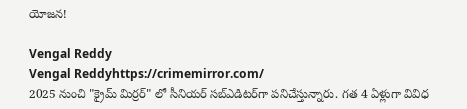యోజన!

Vengal Reddy
Vengal Reddyhttps://crimemirror.com/
2025 నుంచి "క్రైమ్ మిర్రర్" లో సీనియర్ సబ్‌ఎడిటర్‌గా పనిచేస్తున్నారు. గత 4 ఏళ్లుగా వివిధ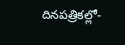దినపత్రికల్లో-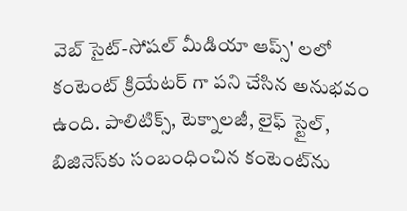వెబ్ సైట్-సోషల్ మీడియా ఆప్స్' లలో కంటెంట్ క్రియేటర్ గా పని చేసిన అనుభవం ఉంది. పాలిటిక్స్‌, టెక్నాలజీ, లైఫ్‌ స్టైల్‌, బిజినెస్‌కు సంబంధించిన కంటెంట్‌ను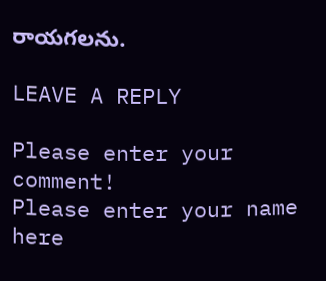రాయగలను.

LEAVE A REPLY

Please enter your comment!
Please enter your name here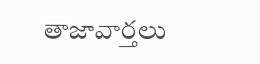తాజావార్తలు